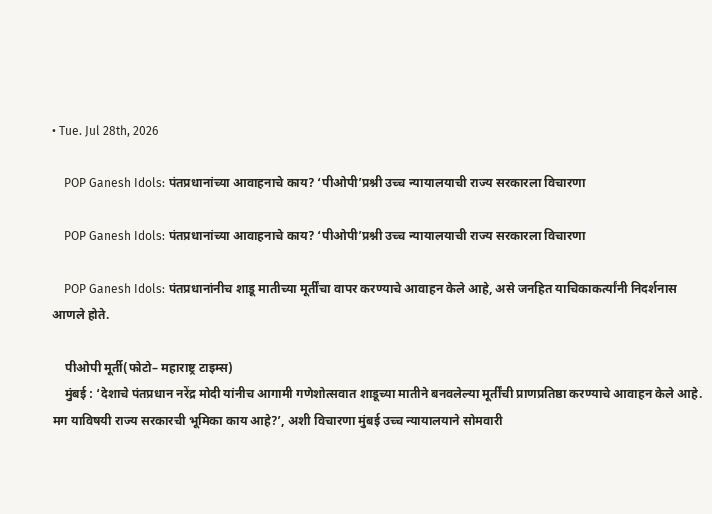• Tue. Jul 28th, 2026

    POP Ganesh Idols: पंतप्रधानांच्या आवाहनाचे काय? ‘पीओपी’प्रश्नी उच्च न्यायालयाची राज्य सरकारला विचारणा

    POP Ganesh Idols: पंतप्रधानांच्या आवाहनाचे काय? ‘पीओपी’प्रश्नी उच्च न्यायालयाची राज्य सरकारला विचारणा

    POP Ganesh Idols: पंतप्रधानांनीच शाडू मातीच्या मूर्तींचा वापर करण्याचे आवाहन केले आहे, असे जनहित याचिकाकर्त्यांनी निदर्शनास आणले होते.

    पीओपी मूर्ती(फोटो– महाराष्ट्र टाइम्स)
    मुंबई : ‘देशाचे पंतप्रधान नरेंद्र मोदी यांनीच आगामी गणेशोत्सवात शाडूच्या मातीने बनवलेल्या मूर्तींची प्राणप्रतिष्ठा करण्याचे आवाहन केले आहे. मग याविषयी राज्य सरकारची भूमिका काय आहे?’, अशी विचारणा मुंबई उच्च न्यायालयाने सोमवारी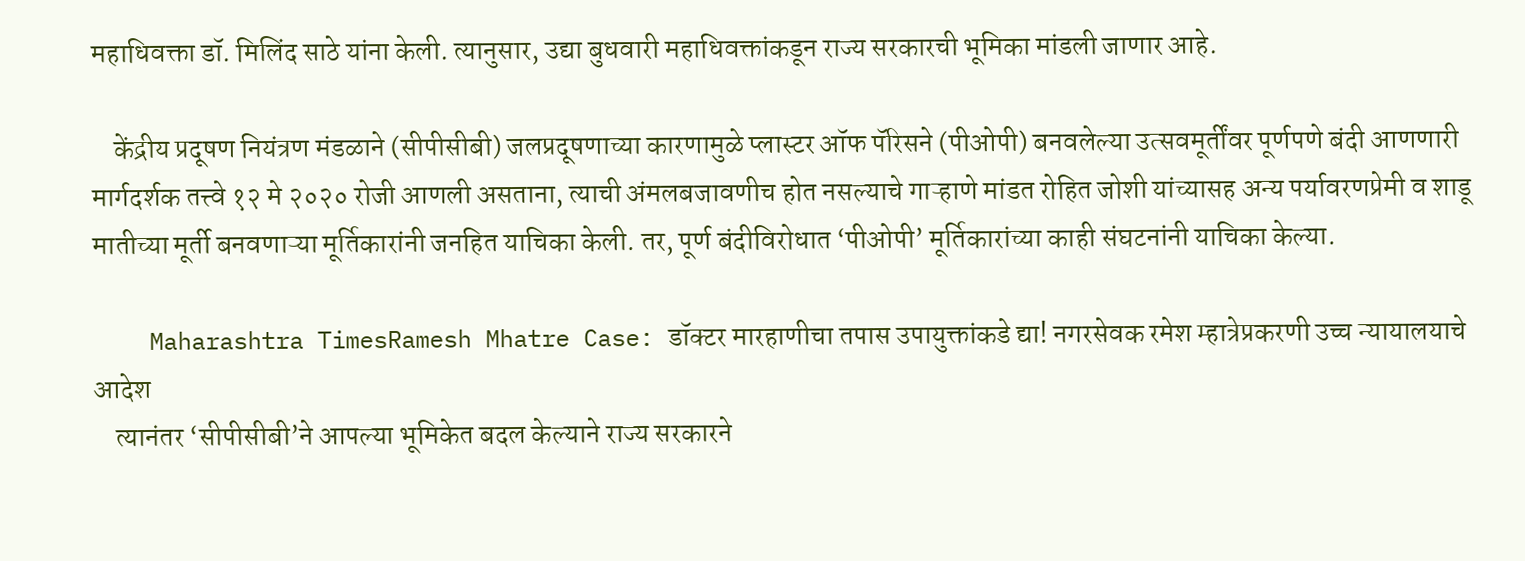महाधिवक्ता डॉ. मिलिंद साठे यांना केली. त्यानुसार, उद्या बुधवारी महाधिवक्तांकडून राज्य सरकारची भूमिका मांडली जाणार आहे.

    केंद्रीय प्रदूषण नियंत्रण मंडळाने (सीपीसीबी) जलप्रदूषणाच्या कारणामुळे प्लास्टर ऑफ पॅरिसने (पीओपी) बनवलेल्या उत्सवमूर्तींवर पूर्णपणे बंदी आणणारी मार्गदर्शक तत्त्वे १२ मे २०२० रोजी आणली असताना, त्याची अंमलबजावणीच होत नसल्याचे गाऱ्हाणे मांडत रोहित जोशी यांच्यासह अन्य पर्यावरणप्रेमी व शाडू मातीच्या मूर्ती बनवणाऱ्या मूर्तिकारांनी जनहित याचिका केली. तर, पूर्ण बंदीविरोधात ‘पीओपी’ मूर्तिकारांच्या काही संघटनांनी याचिका केल्या.

    Maharashtra TimesRamesh Mhatre Case: डॉक्टर मारहाणीचा तपास उपायुक्तांकडे द्या! नगरसेवक रमेश म्हात्रेप्रकरणी उच्च न्यायालयाचे आदेश
    त्यानंतर ‘सीपीसीबी’ने आपल्या भूमिकेत बदल केल्याने राज्य सरकारने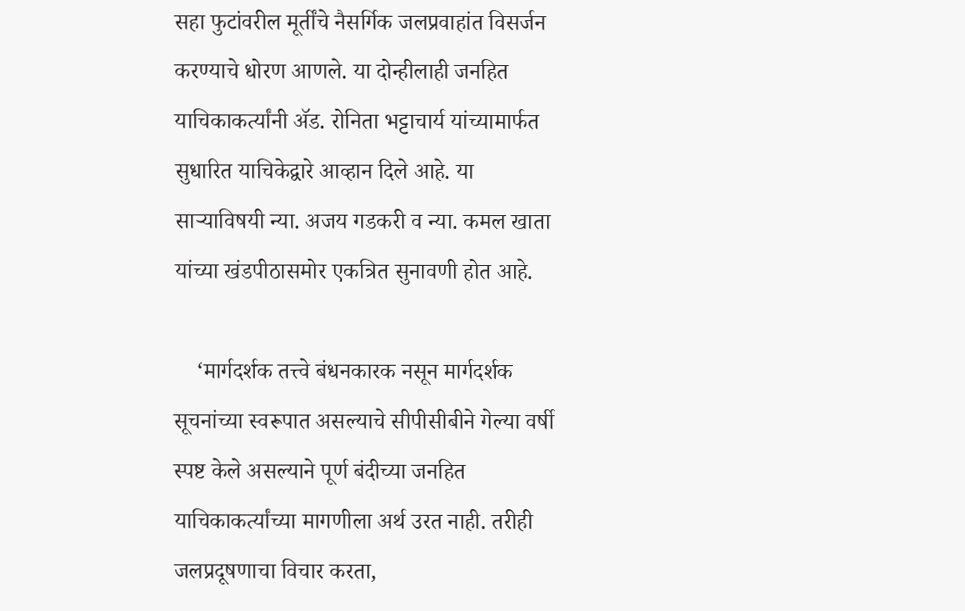सहा फुटांवरील मूर्तींचे नैसर्गिक जलप्रवाहांत विसर्जन करण्याचे धोरण आणले. या दोन्हीलाही जनहित याचिकाकर्त्यांनी ॲड. रोनिता भट्टाचार्य यांच्यामार्फत सुधारित याचिकेद्वारे आव्हान दिले आहे. या साऱ्याविषयी न्या. अजय गडकरी व न्या. कमल खाता यांच्या खंडपीठासमोर एकत्रित सुनावणी होत आहे.

    ‘मार्गदर्शक तत्त्वे बंधनकारक नसून मार्गदर्शक सूचनांच्या स्वरूपात असल्याचे सीपीसीबीने गेल्या वर्षी स्पष्ट केले असल्याने पूर्ण बंदीच्या जनहित याचिकाकर्त्यांच्या मागणीला अर्थ उरत नाही. तरीही जलप्रदूषणाचा विचार करता,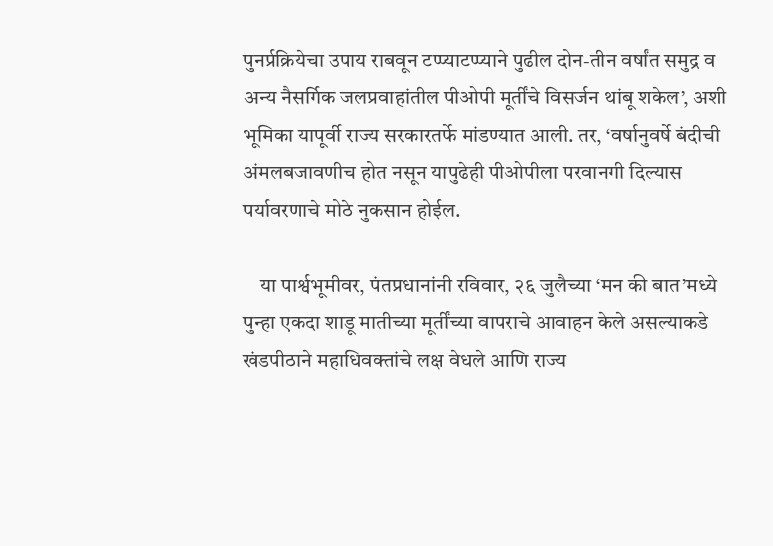पुनर्प्रक्रियेचा उपाय राबवून टप्प्याटप्प्याने पुढील दोन-तीन वर्षांत समुद्र व अन्य नैसर्गिक जलप्रवाहांतील पीओपी मूर्तींचे विसर्जन थांबू शकेल’, अशी भूमिका यापूर्वी राज्य सरकारतर्फे मांडण्यात आली. तर, ‘वर्षानुवर्षे बंदीची अंमलबजावणीच होत नसून यापुढेही पीओपीला परवानगी दिल्यास पर्यावरणाचे मोठे नुकसान होईल.

    या पार्श्वभूमीवर, पंतप्रधानांनी रविवार, २६ जुलैच्या ‘मन की बात’मध्ये पुन्हा एकदा शाडू मातीच्या मूर्तींच्या वापराचे आवाहन केले असल्याकडे खंडपीठाने महाधिवक्तांचे लक्ष वेधले आणि राज्य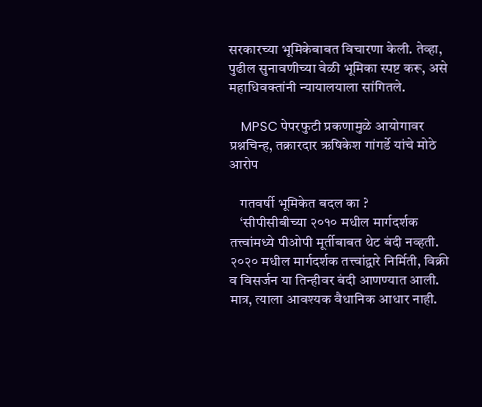सरकारच्या भूमिकेबाबत विचारणा केली. तेव्हा, पुढील सुनावणीच्या वेळी भूमिका स्पष्ट करू, असे महाधिवक्तांनी न्यायालयाला सांगितले.

    MPSC पेपरफुटी प्रकणामुळे आयोगावर प्रश्नचिन्ह, तक्रारदार ऋषिकेश गांगर्डे यांचे मोठे आरोप

    गतवर्षी भूमिकेत बदल का ?
    ‘सीपीसीबीच्या २०१० मधील मार्गदर्शक तत्त्वांमध्ये पीओपी मूर्तीबाबत थेट बंदी नव्हती. २०२० मधील मार्गदर्शक तत्त्वांद्वारे निर्मिती, विक्री व विसर्जन या तिन्हीवर बंदी आणण्यात आली. मात्र, त्याला आवश्यक वैधानिक आधार नाही.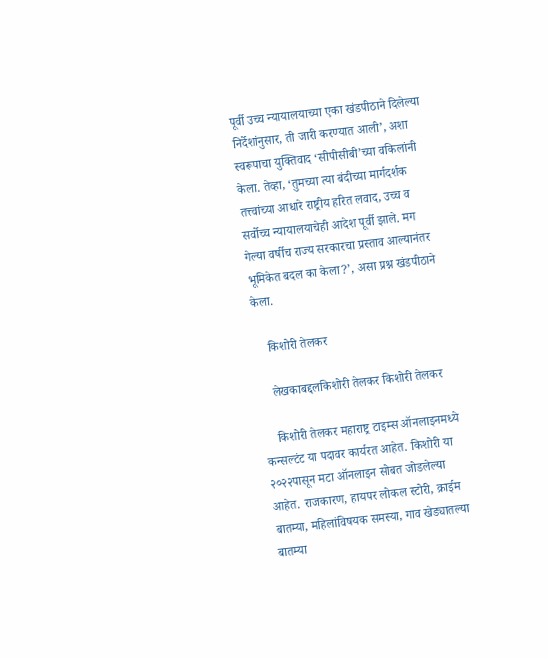पूर्वी उच्च न्यायालयाच्या एका खंडपीठाने दिलेल्या निर्देशांनुसार, ती जारी करण्यात आली’, अशा स्वरूपाचा युक्तिवाद ‘सीपीसीबी’च्या वकिलांनी केला. तेव्हा, ‘तुमच्या त्या बंदीच्या मार्गदर्शक तत्त्वांच्या आधारे राष्ट्रीय हरित लवाद, उच्च व सर्वोच्च न्यायालयाचेही आदेश पूर्वी झाले. मग गेल्या वर्षीच राज्य सरकारचा प्रस्ताव आल्यानंतर भूमिकेत बदल का केला?’, असा प्रश्न खंडपीठाने केला.

    किशोरी तेलकर

    लेखकाबद्दलकिशोरी तेलकर किशोरी तेलकर

    किशोरी तेलकर महाराष्ट्र टाइम्स ऑनलाइनमध्ये कन्सल्टंट या पदावर कार्यरत आहेत. किशोरी या २०२२पासून मटा ऑनलाइन सोबत जोडलेल्या आहेत. राजकारण, हायपर लोकल स्टोरी, क्राईम बातम्या, महिलांविषयक समस्या, गाव खेड्यातल्या बातम्या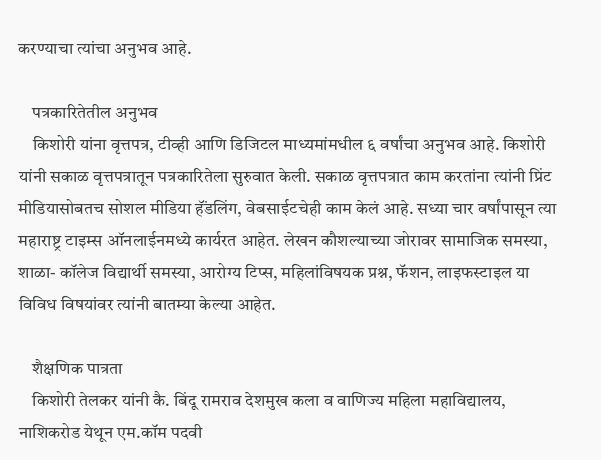करण्याचा त्यांचा अनुभव आहे.

    पत्रकारितेतील अनुभव
    किशोरी यांना वृत्तपत्र, टीव्ही आणि डिजिटल माध्यमांमधील ६ वर्षांचा अनुभव आहे. किशोरी यांनी सकाळ वृत्तपत्रातून पत्रकारितेला सुरुवात केली. सकाळ वृत्तपत्रात काम करतांना त्यांनी प्रिंट मीडियासोबतच सोशल मीडिया हॅंडलिंग, वेबसाईटचेही काम केलं आहे. सध्या चार वर्षांपासून त्या महाराष्ट्र टाइम्स ऑनलाईनमध्ये कार्यरत आहेत. लेखन कौशल्याच्या जोरावर सामाजिक समस्या, शाळा- कॉलेज विद्यार्थी समस्या, आरोग्य टिप्स, महिलांविषयक प्रश्न, फॅशन, लाइफस्टाइल या विविध विषयांवर त्यांनी बातम्या केल्या आहेत.

    शैक्षणिक पात्रता
    किशोरी तेलकर यांनी कै. बिंदू रामराव देशमुख कला व वाणिज्य महिला महाविद्यालय, नाशिकरोड येथून एम.कॉम पदवी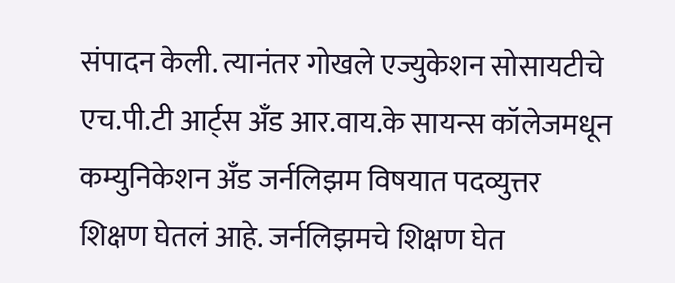संपादन केली. त्यानंतर गोखले एज्युकेशन सोसायटीचे एच.पी.टी आर्ट्स अँड आर.वाय.के सायन्स कॉलेजमधून कम्युनिकेशन अँड जर्नलिझम विषयात पदव्युत्तर शिक्षण घेतलं आहे. जर्नलिझमचे शिक्षण घेत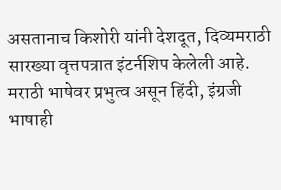असतानाच किशोरी यांनी देशदूत, दिव्यमराठी सारख्या वृत्तपत्रात इंटर्नशिप केलेली आहे. मराठी भाषेवर प्रभुत्व असून हिंदी, इंग्रजी भाषाही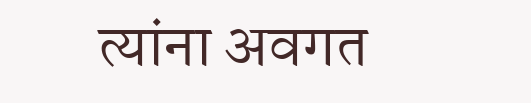त्यांना अवगत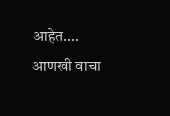आहेत.… आणखी वाचा